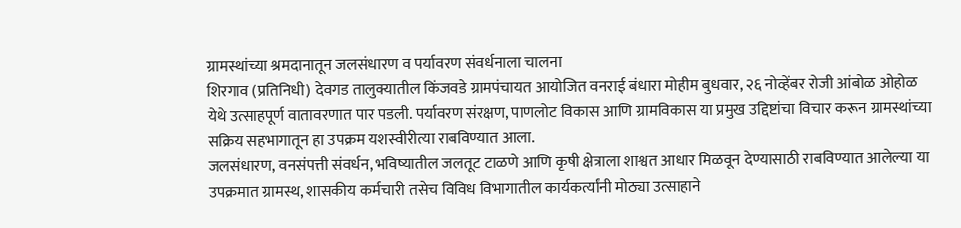ग्रामस्थांच्या श्रमदानातून जलसंधारण व पर्यावरण संवर्धनाला चालना
शिरगाव (प्रतिनिधी) देवगड तालुक्यातील किंजवडे ग्रामपंचायत आयोजित वनराई बंधारा मोहीम बुधवार, २६ नोव्हेंबर रोजी आंबोळ ओहोळ येथे उत्साहपूर्ण वातावरणात पार पडली. पर्यावरण संरक्षण, पाणलोट विकास आणि ग्रामविकास या प्रमुख उद्दिष्टांचा विचार करून ग्रामस्थांच्या सक्रिय सहभागातून हा उपक्रम यशस्वीरीत्या राबविण्यात आला.
जलसंधारण, वनसंपत्ती संवर्धन, भविष्यातील जलतूट टाळणे आणि कृषी क्षेत्राला शाश्वत आधार मिळवून देण्यासाठी राबविण्यात आलेल्या या उपक्रमात ग्रामस्थ, शासकीय कर्मचारी तसेच विविध विभागातील कार्यकर्त्यांनी मोठ्या उत्साहाने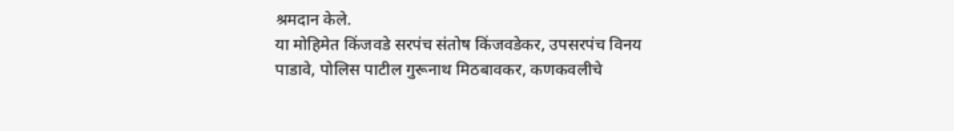श्रमदान केले.
या मोहिमेत किंजवडे सरपंच संतोष किंजवडेकर, उपसरपंच विनय पाडावे, पोलिस पाटील गुरूनाथ मिठबावकर, कणकवलीचे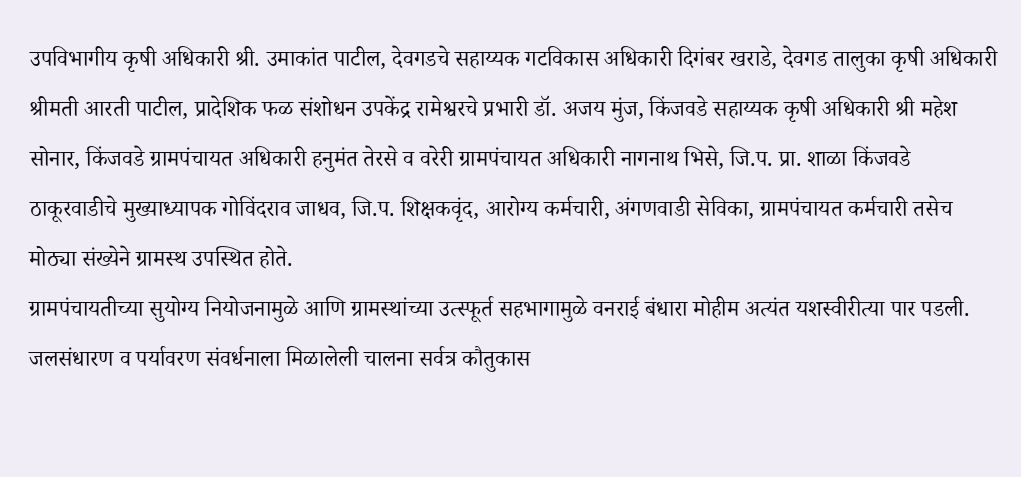उपविभागीय कृषी अधिकारी श्री. उमाकांत पाटील, देवगडचे सहाय्यक गटविकास अधिकारी दिगंबर खराडे, देवगड तालुका कृषी अधिकारी श्रीमती आरती पाटील, प्रादेशिक फळ संशोधन उपकेंद्र रामेश्वरचे प्रभारी डॉ. अजय मुंज, किंजवडे सहाय्यक कृषी अधिकारी श्री महेश सोनार, किंजवडे ग्रामपंचायत अधिकारी हनुमंत तेरसे व वरेरी ग्रामपंचायत अधिकारी नागनाथ भिसे, जि.प. प्रा. शाळा किंजवडे ठाकूरवाडीचे मुख्याध्यापक गोविंदराव जाधव, जि.प. शिक्षकवृंद, आरोग्य कर्मचारी, अंगणवाडी सेविका, ग्रामपंचायत कर्मचारी तसेच मोठ्या संख्येने ग्रामस्थ उपस्थित होते.
ग्रामपंचायतीच्या सुयोग्य नियोजनामुळे आणि ग्रामस्थांच्या उत्स्फूर्त सहभागामुळे वनराई बंधारा मोहीम अत्यंत यशस्वीरीत्या पार पडली. जलसंधारण व पर्यावरण संवर्धनाला मिळालेली चालना सर्वत्र कौतुकास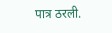पात्र ठरली.